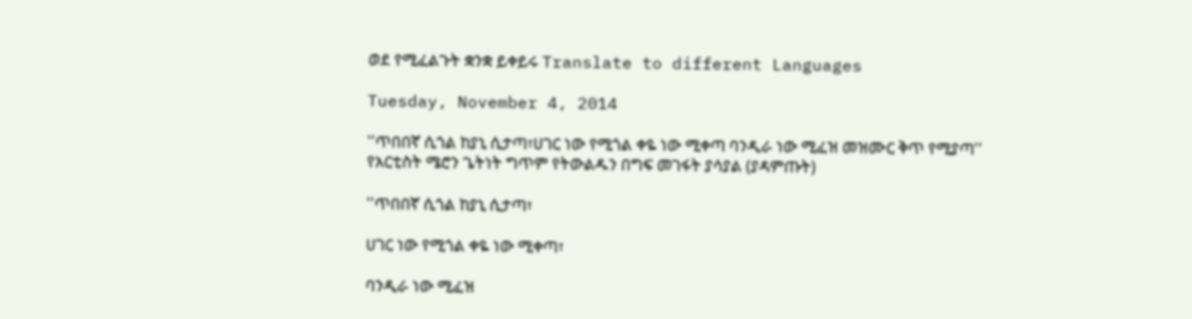ወደ የሚፈልጉት ቋንቋ ይቀይሩ Translate to different Languages

Tuesday, November 4, 2014

''ጥበበኛ ሲጎል ከያኒ ሲታጣ፣ሀገር ነው የሚጎል ቀዬ ነው ሚቀጣ ባንዲራ ነው ሚፈዝ መዝሙር ቅጥ የሚያጣ'' የአርቲስት ሜሮን ጌትነት ግጥም የትውልዱን በግፍ መገፋት ያሳያል (ያዳምጡት)

''ጥበበኛ ሲጎል ከያኒ ሲታጣ፣

ሀገር ነው የሚጎል ቀዬ ነው ሚቀጣ፣

ባንዲራ ነው ሚፈዝ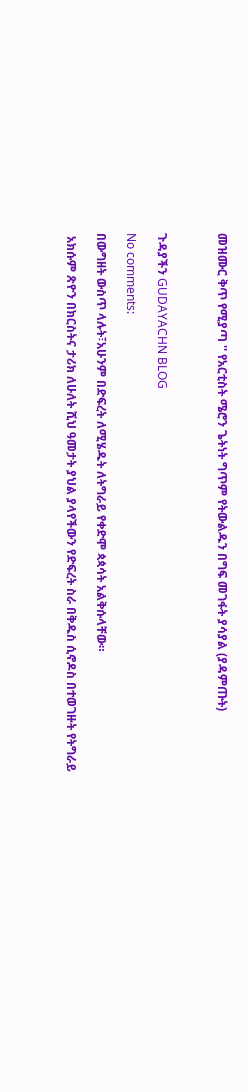መዝሙር ቅጥ የሚያጣ '' የአርቲስት ሜሮን ጌትነት ግጥም የትውልዱን በግፍ መገፋት ያሳያል (ያዳምጡት)



ጉዳያችን GUDAYACHN BLOG

No comments:

በውግዘት ውስጥ ላሉት፣አሁንም በድፍረት ለሚሄዱት ለትግራይ የቀድሞ ጳጳሳት አልቅሱላቸው።

 አክሱም ጽዮን በክርስትና ታሪክ ለሁለት ሺህ ዓመታት ያህል ያላየችውን የድፍረት ስራ በቅዱስ ሲኖዶስ በተወገዙት የትግራይ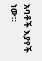አባቶች እያየች ነው።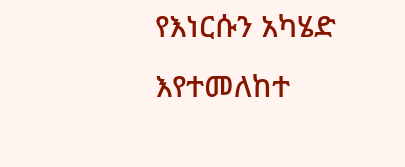የእነርሱን አካሄድ እየተመለከተ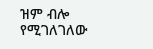ዝም ብሎ የሚገለገለው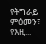የትግራይ ምዕመን፣ የእዚ...